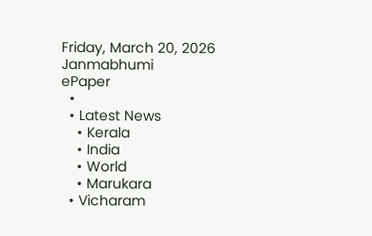Friday, March 20, 2026
Janmabhumi
ePaper
  •
  • Latest News
    • Kerala
    • India
    • World
    • Marukara
  • Vicharam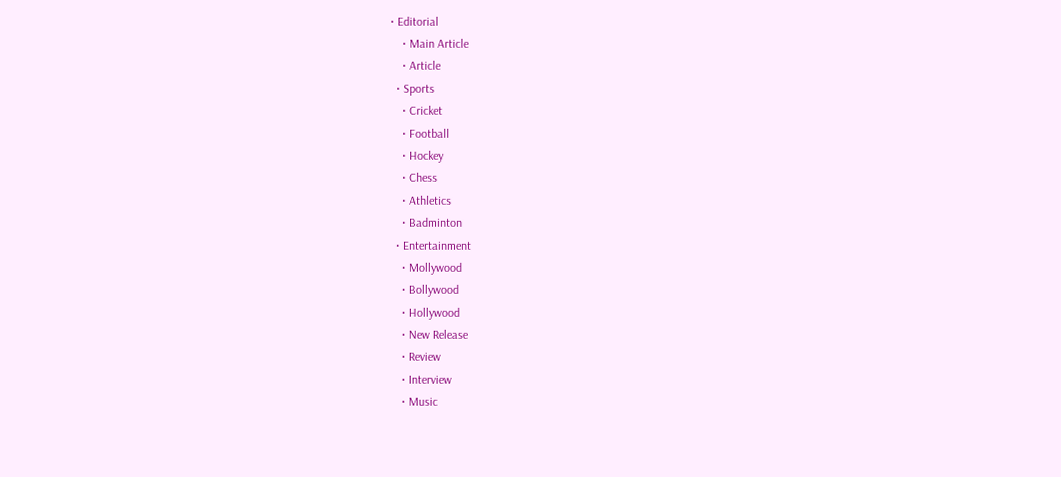• Editorial
    • Main Article
    • Article
  • Sports
    • Cricket
    • Football
    • Hockey
    • Chess
    • Athletics
    • Badminton
  • Entertainment
    • Mollywood
    • Bollywood
    • Hollywood
    • New Release
    • Review
    • Interview
    • Music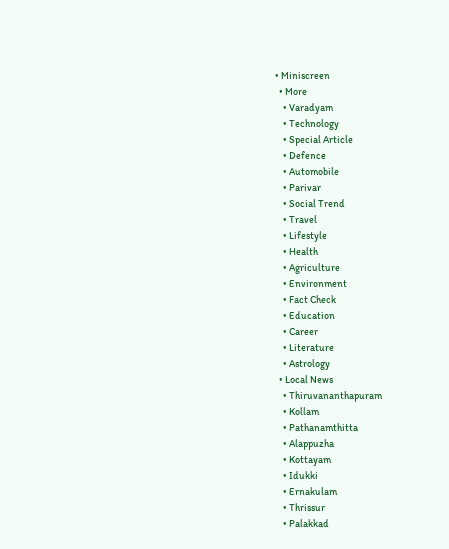• Miniscreen
  • More
    • Varadyam
    • Technology
    • Special Article
    • Defence
    • Automobile
    • Parivar
    • Social Trend
    • Travel
    • Lifestyle
    • Health
    • Agriculture
    • Environment
    • Fact Check
    • Education
    • Career
    • Literature
    • Astrology
  • Local News
    • Thiruvananthapuram
    • Kollam
    • Pathanamthitta
    • Alappuzha
    • Kottayam
    • Idukki
    • Ernakulam
    • Thrissur
    • Palakkad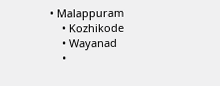• Malappuram
    • Kozhikode
    • Wayanad
    •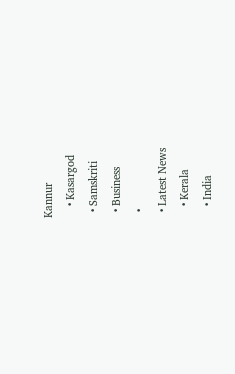Kannur
    • Kasargod
  • Samskriti
  • Business
  •
  • Latest News
    • Kerala
    • India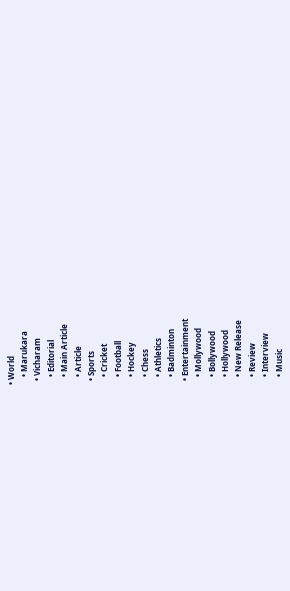• World
    • Marukara
  • Vicharam
    • Editorial
    • Main Article
    • Article
  • Sports
    • Cricket
    • Football
    • Hockey
    • Chess
    • Athletics
    • Badminton
  • Entertainment
    • Mollywood
    • Bollywood
    • Hollywood
    • New Release
    • Review
    • Interview
    • Music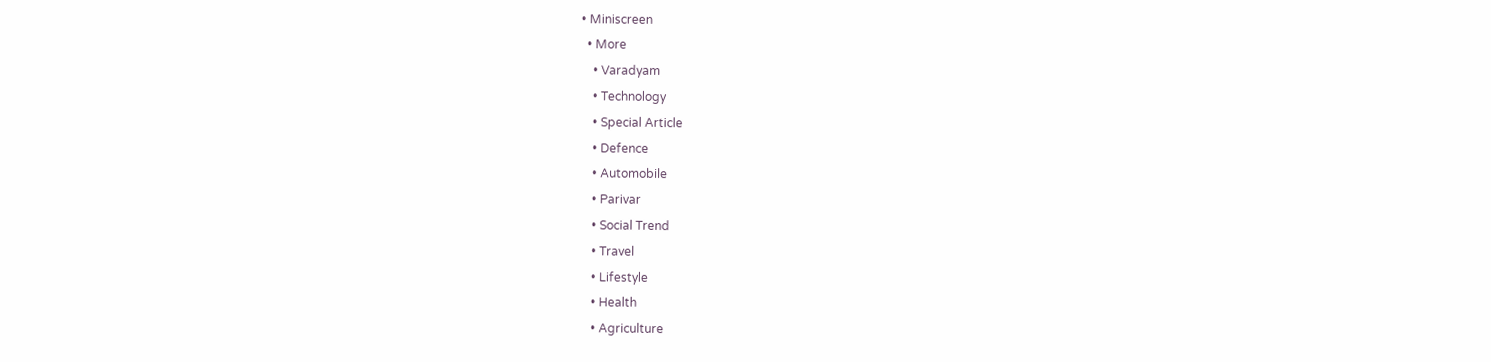• Miniscreen
  • More
    • Varadyam
    • Technology
    • Special Article
    • Defence
    • Automobile
    • Parivar
    • Social Trend
    • Travel
    • Lifestyle
    • Health
    • Agriculture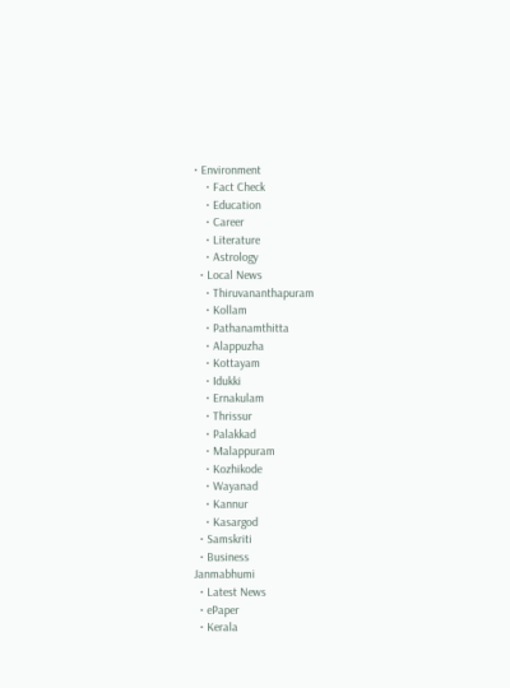• Environment
    • Fact Check
    • Education
    • Career
    • Literature
    • Astrology
  • Local News
    • Thiruvananthapuram
    • Kollam
    • Pathanamthitta
    • Alappuzha
    • Kottayam
    • Idukki
    • Ernakulam
    • Thrissur
    • Palakkad
    • Malappuram
    • Kozhikode
    • Wayanad
    • Kannur
    • Kasargod
  • Samskriti
  • Business
Janmabhumi
  • Latest News
  • ePaper
  • Kerala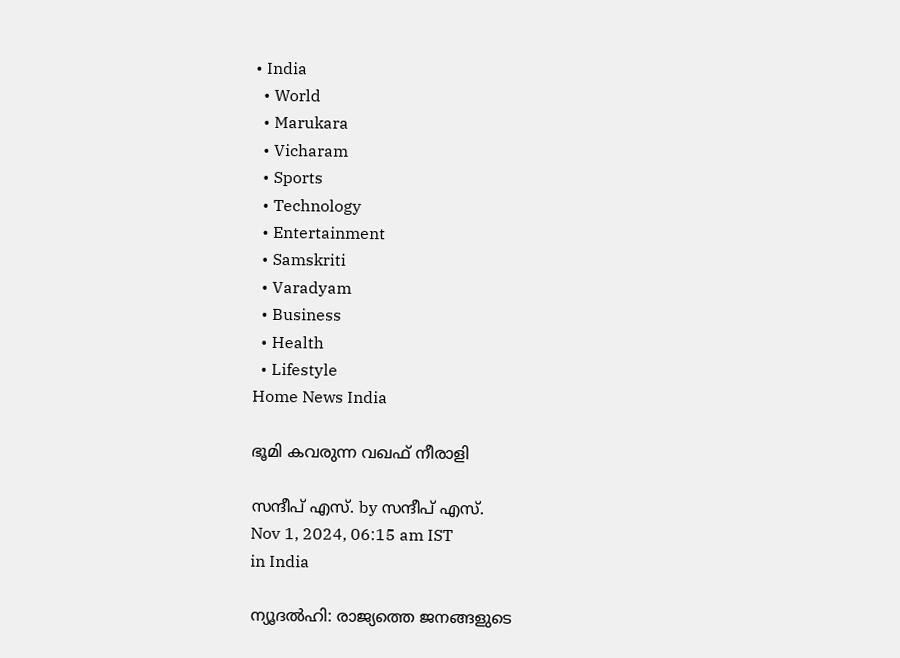• India
  • World
  • Marukara
  • Vicharam
  • Sports
  • Technology
  • Entertainment
  • Samskriti
  • Varadyam
  • Business
  • Health
  • Lifestyle
Home News India

ഭൂമി കവരുന്ന വഖഫ് നീരാളി

സന്ദീപ്‌ എസ്. by സന്ദീപ്‌ എസ്.
Nov 1, 2024, 06:15 am IST
in India

ന്യൂദല്‍ഹി: രാജ്യത്തെ ജനങ്ങളുടെ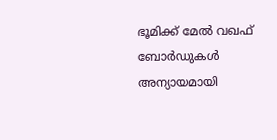ഭൂമിക്ക് മേല്‍ വഖഫ് ബോര്‍ഡുകള്‍ അന്യായമായി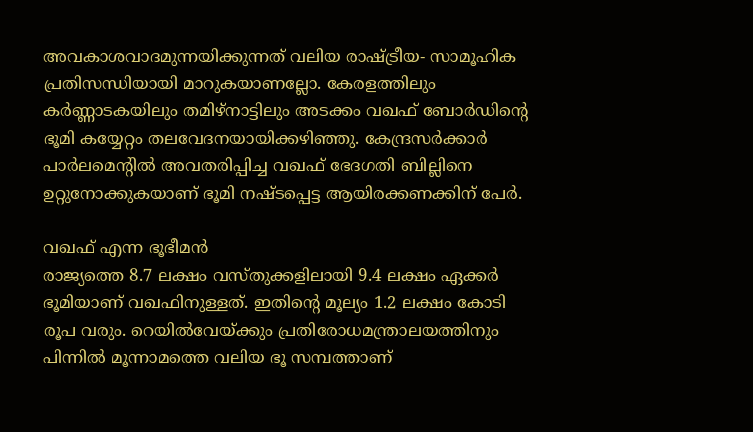അവകാശവാദമുന്നയിക്കുന്നത് വലിയ രാഷ്‌ട്രീയ- സാമൂഹിക പ്രതിസന്ധിയായി മാറുകയാണല്ലോ. കേരളത്തിലും കര്‍ണ്ണാടകയിലും തമിഴ്‌നാട്ടിലും അടക്കം വഖഫ് ബോര്‍ഡിന്റെ ഭൂമി കയ്യേറ്റം തലവേദനയായിക്കഴിഞ്ഞു. കേന്ദ്രസര്‍ക്കാര്‍ പാര്‍ലമെന്റില്‍ അവതരിപ്പിച്ച വഖഫ് ഭേദഗതി ബില്ലിനെ ഉറ്റുനോക്കുകയാണ് ഭൂമി നഷ്ടപ്പെട്ട ആയിരക്കണക്കിന് പേര്‍.

വഖഫ് എന്ന ഭൂഭീമന്‍
രാജ്യത്തെ 8.7 ലക്ഷം വസ്തുക്കളിലായി 9.4 ലക്ഷം ഏക്കര്‍ ഭൂമിയാണ് വഖഫിനുള്ളത്. ഇതിന്റെ മൂല്യം 1.2 ലക്ഷം കോടി രൂപ വരും. റെയില്‍വേയ്‌ക്കും പ്രതിരോധമന്ത്രാലയത്തിനും പിന്നില്‍ മൂന്നാമത്തെ വലിയ ഭൂ സമ്പത്താണ്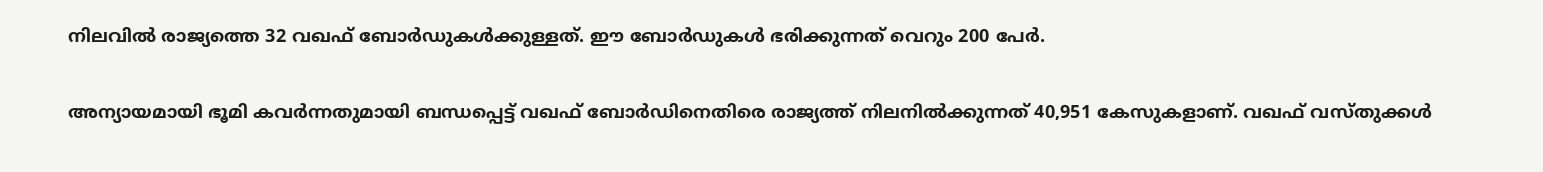നിലവില്‍ രാജ്യത്തെ 32 വഖഫ് ബോര്‍ഡുകള്‍ക്കുള്ളത്. ഈ ബോര്‍ഡുകള്‍ ഭരിക്കുന്നത് വെറും 200 പേര്‍.

അന്യായമായി ഭൂമി കവര്‍ന്നതുമായി ബന്ധപ്പെട്ട് വഖഫ് ബോര്‍ഡിനെതിരെ രാജ്യത്ത് നിലനില്‍ക്കുന്നത് 40,951 കേസുകളാണ്. വഖഫ് വസ്തുക്കള്‍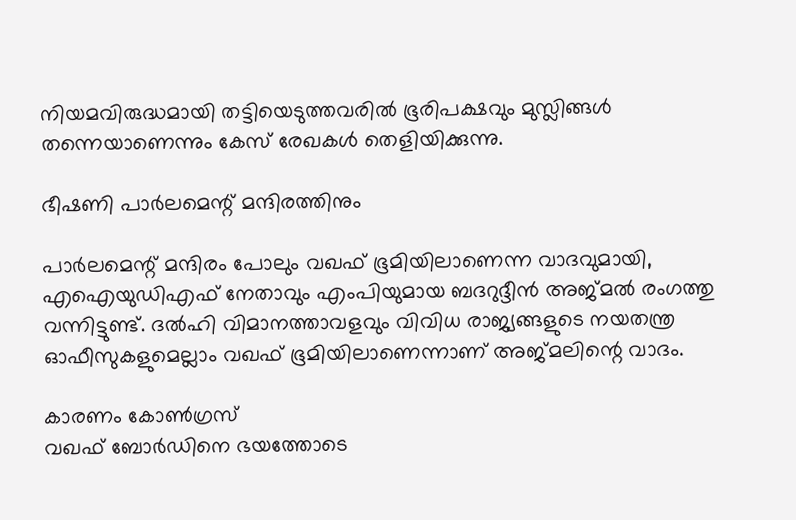നിയമവിരുദ്ധമായി തട്ടിയെടുത്തവരില്‍ ഭൂരിപക്ഷവും മുസ്ലിങ്ങള്‍ തന്നെയാണെന്നും കേസ് രേഖകള്‍ തെളിയിക്കുന്നു.

ഭീഷണി പാര്‍ലമെന്റ് മന്ദിരത്തിനും

പാര്‍ലമെന്റ് മന്ദിരം പോലും വഖഫ് ഭൂമിയിലാണെന്ന വാദവുമായി, എഐയുഡിഎഫ് നേതാവും എംപിയുമായ ബദറുദ്ദീന്‍ അജ്മല്‍ രംഗത്തു വന്നിട്ടുണ്ട്. ദല്‍ഹി വിമാനത്താവളവും വിവിധ രാജ്യങ്ങളുടെ നയതന്ത്ര ഓഫീസുകളുമെല്ലാം വഖഫ് ഭൂമിയിലാണെന്നാണ് അജ്മലിന്റെ വാദം.

കാരണം കോണ്‍ഗ്രസ്
വഖഫ് ബോര്‍ഡിനെ ഭയത്തോടെ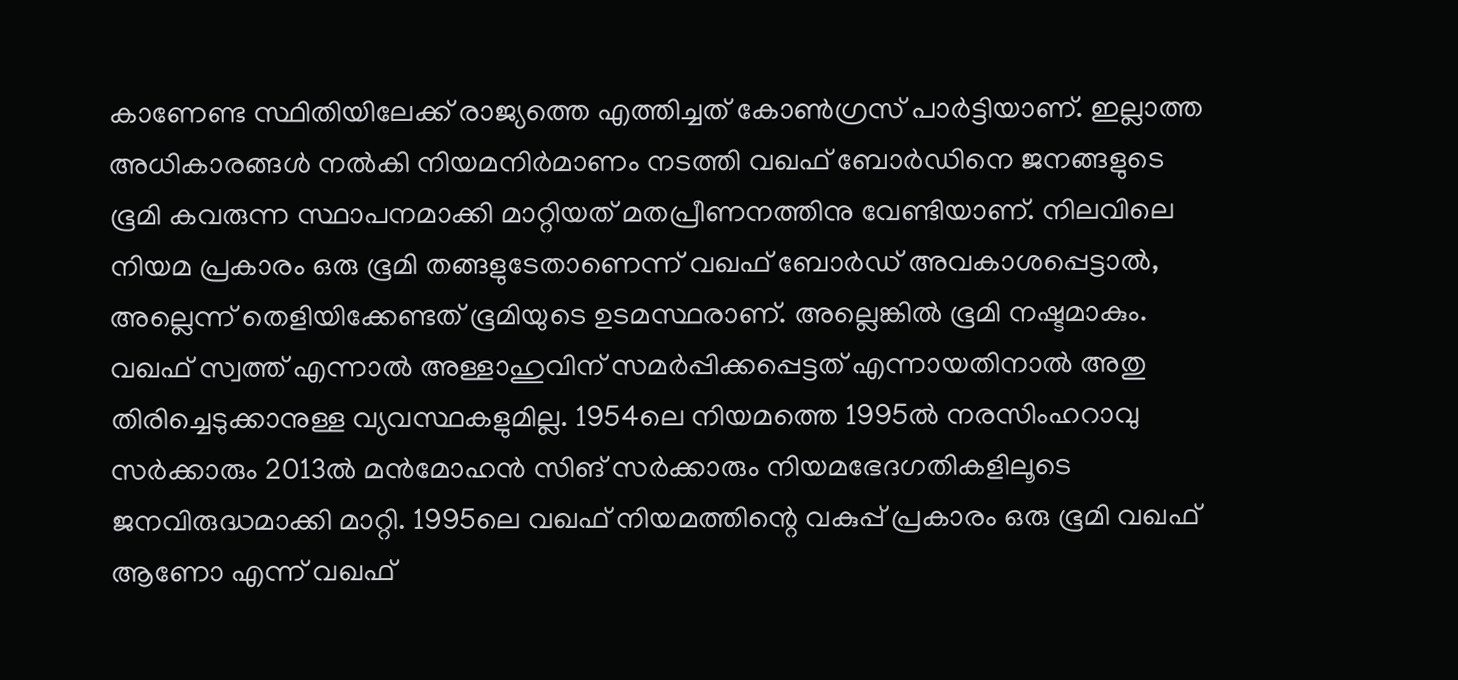കാണേണ്ട സ്ഥിതിയിലേക്ക് രാജ്യത്തെ എത്തിച്ചത് കോണ്‍ഗ്രസ് പാര്‍ട്ടിയാണ്. ഇല്ലാത്ത അധികാരങ്ങള്‍ നല്‍കി നിയമനിര്‍മാണം നടത്തി വഖഫ് ബോര്‍ഡിനെ ജനങ്ങളുടെ ഭൂമി കവരുന്ന സ്ഥാപനമാക്കി മാറ്റിയത് മതപ്രീണനത്തിനു വേണ്ടിയാണ്. നിലവിലെ നിയമ പ്രകാരം ഒരു ഭൂമി തങ്ങളുടേതാണെന്ന് വഖഫ് ബോര്‍ഡ് അവകാശപ്പെട്ടാല്‍, അല്ലെന്ന് തെളിയിക്കേണ്ടത് ഭൂമിയുടെ ഉടമസ്ഥരാണ്. അല്ലെങ്കില്‍ ഭൂമി നഷ്ടമാകും. വഖഫ് സ്വത്ത് എന്നാല്‍ അള്ളാഹുവിന് സമര്‍പ്പിക്കപ്പെട്ടത് എന്നായതിനാല്‍ അതു തിരിച്ചെടുക്കാനുള്ള വ്യവസ്ഥകളുമില്ല. 1954ലെ നിയമത്തെ 1995ല്‍ നരസിംഹറാവു സര്‍ക്കാരും 2013ല്‍ മന്‍മോഹന്‍ സിങ് സര്‍ക്കാരും നിയമഭേദഗതികളിലൂടെ ജനവിരുദ്ധമാക്കി മാറ്റി. 1995ലെ വഖഫ് നിയമത്തിന്റെ വകുപ്പ് പ്രകാരം ഒരു ഭൂമി വഖഫ് ആണോ എന്ന് വഖഫ്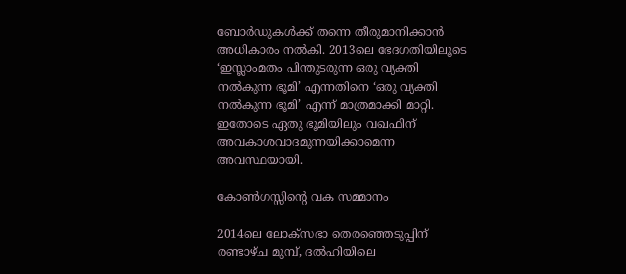ബോര്‍ഡുകള്‍ക്ക് തന്നെ തീരുമാനിക്കാന്‍ അധികാരം നല്‍കി. 2013ലെ ഭേദഗതിയിലൂടെ ‘ഇസ്ലാംമതം പിന്തുടരുന്ന ഒരു വ്യക്തി നല്‍കുന്ന ഭൂമി’ എന്നതിനെ ‘ഒരു വ്യക്തി നല്‍കുന്ന ഭൂമി’ എന്ന് മാത്രമാക്കി മാറ്റി. ഇതോടെ ഏതു ഭൂമിയിലും വഖഫിന് അവകാശവാദമുന്നയിക്കാമെന്ന അവസ്ഥയായി.

കോണ്‍ഗസ്സിന്റെ വക സമ്മാനം

2014ലെ ലോക്‌സഭാ തെരഞ്ഞെടുപ്പിന് രണ്ടാഴ്ച മുമ്പ്, ദല്‍ഹിയിലെ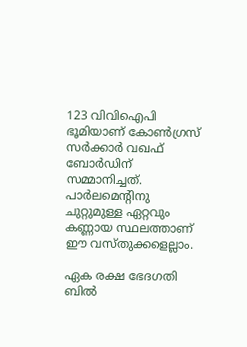123 വിവിഐപി ഭൂമിയാണ് കോണ്‍ഗ്രസ് സര്‍ക്കാര്‍ വഖഫ് ബോര്‍ഡിന് സമ്മാനിച്ചത്. പാര്‍ലമെന്റിനു ചുറ്റുമുള്ള ഏറ്റവും കണ്ണായ സ്ഥലത്താണ് ഈ വസ്തുക്കളെല്ലാം.

ഏക രക്ഷ ഭേദഗതി ബില്‍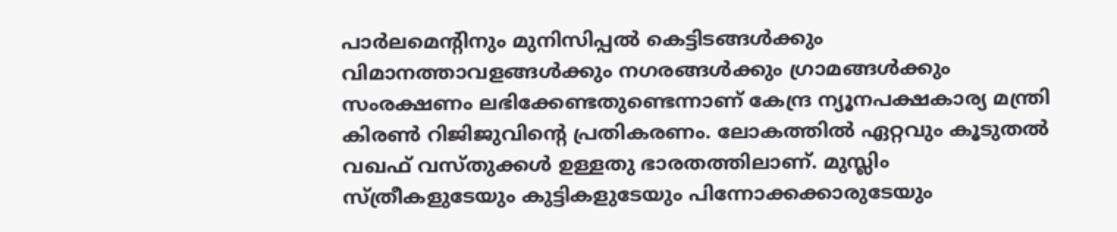പാര്‍ലമെന്റിനും മുനിസിപ്പല്‍ കെട്ടിടങ്ങള്‍ക്കും വിമാനത്താവളങ്ങള്‍ക്കും നഗരങ്ങള്‍ക്കും ഗ്രാമങ്ങള്‍ക്കും സംരക്ഷണം ലഭിക്കേണ്ടതുണ്ടെന്നാണ് കേന്ദ്ര ന്യൂനപക്ഷകാര്യ മന്ത്രി കിരണ്‍ റിജിജുവിന്റെ പ്രതികരണം. ലോകത്തില്‍ ഏറ്റവും കൂടുതല്‍ വഖഫ് വസ്തുക്കള്‍ ഉള്ളതു ഭാരതത്തിലാണ്. മുസ്ലിം സ്ത്രീകളുടേയും കുട്ടികളുടേയും പിന്നോക്കക്കാരുടേയും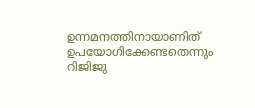ഉന്നമനത്തിനായാണിത് ഉപയോഗിക്കേണ്ടതെന്നും റിജിജു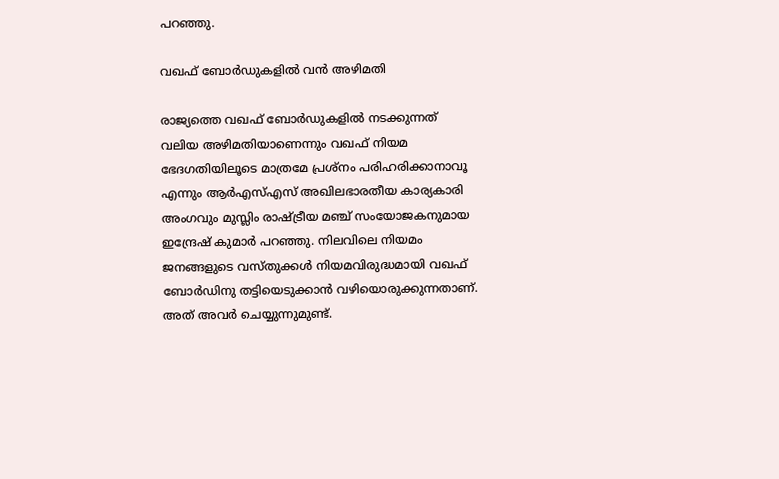പറഞ്ഞു.

വഖഫ് ബോര്‍ഡുകളില്‍ വന്‍ അഴിമതി

രാജ്യത്തെ വഖഫ് ബോര്‍ഡുകളില്‍ നടക്കുന്നത് വലിയ അഴിമതിയാണെന്നും വഖഫ് നിയമ ഭേദഗതിയിലൂടെ മാത്രമേ പ്രശ്‌നം പരിഹരിക്കാനാവൂ എന്നും ആര്‍എസ്എസ് അഖിലഭാരതീയ കാര്യകാരി അംഗവും മുസ്ലിം രാഷ്‌ട്രീയ മഞ്ച് സംയോജകനുമായ ഇന്ദ്രേഷ് കുമാര്‍ പറഞ്ഞു. നിലവിലെ നിയമം ജനങ്ങളുടെ വസ്തുക്കള്‍ നിയമവിരുദ്ധമായി വഖഫ് ബോര്‍ഡിനു തട്ടിയെടുക്കാന്‍ വഴിയൊരുക്കുന്നതാണ്. അത് അവര്‍ ചെയ്യുന്നുമുണ്ട്.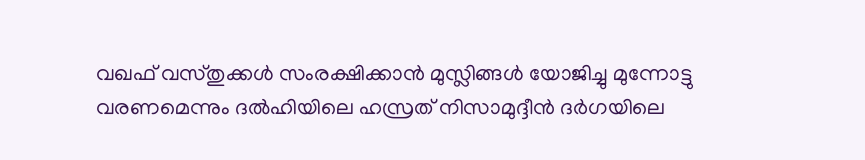വഖഫ് വസ്തുക്കള്‍ സംരക്ഷിക്കാന്‍ മുസ്ലിങ്ങള്‍ യോജിച്ചു മുന്നോട്ടു വരണമെന്നും ദല്‍ഹിയിലെ ഹസ്രത് നിസാമുദ്ദീന്‍ ദര്‍ഗയിലെ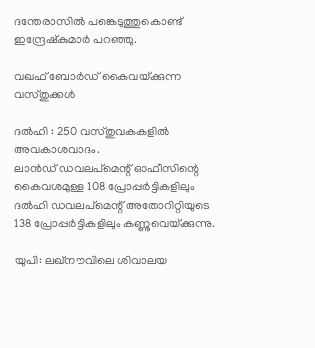ദന്തേരാസില്‍ പങ്കെടുത്തുകൊണ്ട് ഇന്ദ്രേഷ്‌കുമാര്‍ പറഞ്ഞു.

വഖഫ് ബോര്‍ഡ് കൈവയ്‌ക്കുന്ന വസ്തുക്കള്‍

ദല്‍ഹി : 250 വസ്തുവകകളില്‍ അവകാശവാദം.
ലാന്‍ഡ് ഡവലപ്‌മെന്റ് ഓഫീസിന്റെ കൈവശമുള്ള 108 പ്രോപ്പര്‍ട്ടികളിലും ദല്‍ഹി ഡവലപ്‌മെന്റ് അതോറിറ്റിയുടെ 138 പ്രോപ്പര്‍ട്ടികളിലും കണ്ണുവെയ്‌ക്കുന്നു.

യുപി: ലഖ്‌നൗവിലെ ശിവാലയ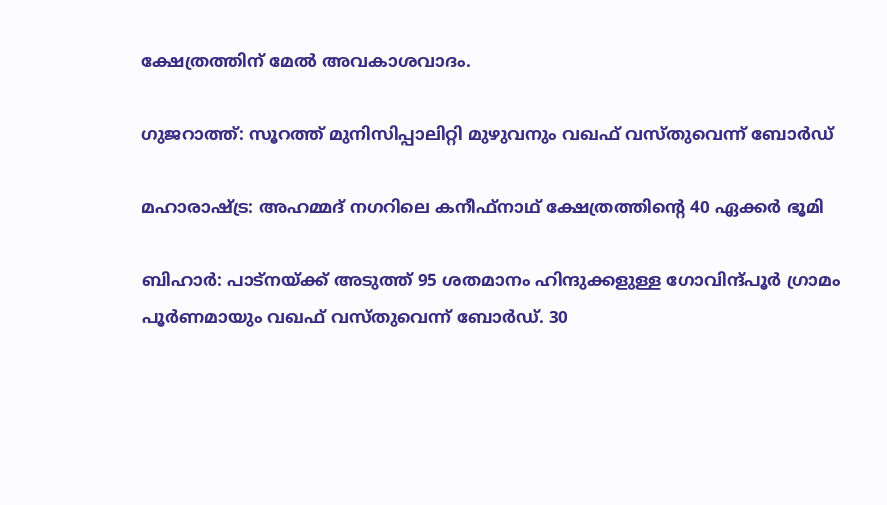ക്ഷേത്രത്തിന് മേല്‍ അവകാശവാദം.

ഗുജറാത്ത്: സൂറത്ത് മുനിസിപ്പാലിറ്റി മുഴുവനും വഖഫ് വസ്തുവെന്ന് ബോര്‍ഡ്

മഹാരാഷ്‌ട്ര: അഹമ്മദ് നഗറിലെ കനീഫ്‌നാഥ് ക്ഷേത്രത്തിന്റെ 40 ഏക്കര്‍ ഭൂമി

ബിഹാര്‍: പാട്നയ്‌ക്ക് അടുത്ത് 95 ശതമാനം ഹിന്ദുക്കളുള്ള ഗോവിന്ദ്പൂര്‍ ഗ്രാമം പൂര്‍ണമായും വഖഫ് വസ്തുവെന്ന് ബോര്‍ഡ്. 30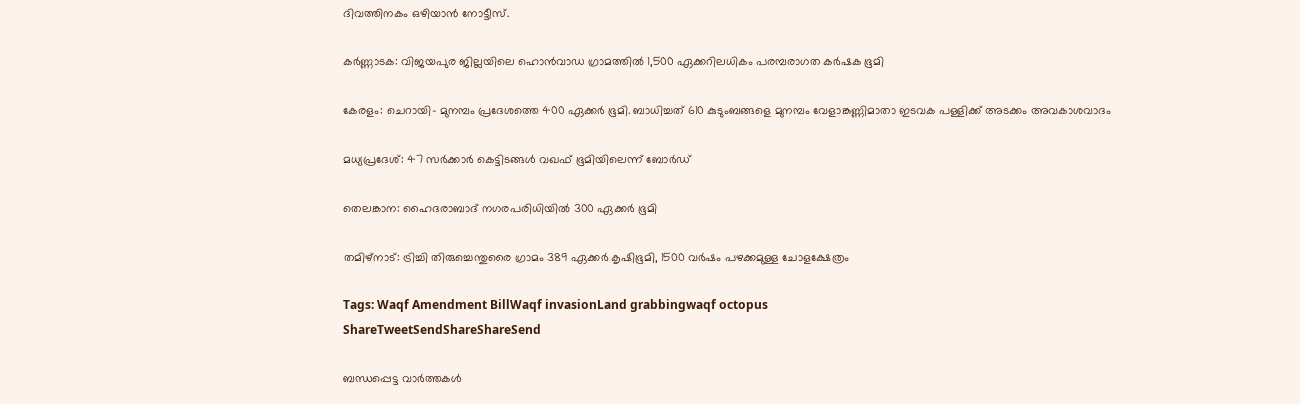ദിവത്തിനകം ഒഴിയാന്‍ നോട്ടീസ്.

കര്‍ണ്ണാടക: വിജയപുര ജില്ലയിലെ ഹൊന്‍വാഡ ഗ്രാമത്തില്‍ 1,500 ഏക്കറിലധികം പരമ്പരാഗത കര്‍ഷക ഭൂമി

കേരളം: ചെറായി- മുനമ്പം പ്രദേശത്തെ 400 ഏക്കര്‍ ഭൂമി. ബാധിച്ചത് 610 കുടുംബങ്ങളെ മുനമ്പം വേളാങ്കണ്ണിമാതാ ഇടവക പള്ളിക്ക് അടക്കം അവകാശവാദം

മധ്യപ്രദേശ്: 47 സര്‍ക്കാര്‍ കെട്ടിടങ്ങള്‍ വഖഫ് ഭൂമിയിലെന്ന് ബോര്‍ഡ്

തെലങ്കാന: ഹൈദരാബാദ് നഗരപരിധിയില്‍ 300 ഏക്കര്‍ ഭൂമി

തമിഴ്‌നാട്: ട്രിച്ചി തിരുച്ചെന്തുരൈ ഗ്രാമം 389 ഏക്കര്‍ കൃഷിഭൂമി, 1500 വര്‍ഷം പഴക്കമുള്ള ചോളക്ഷേത്രം

Tags: Waqf Amendment BillWaqf invasionLand grabbingwaqf octopus
ShareTweetSendShareShareSend

ബന്ധപ്പെട്ട വാര്‍ത്തകള്‍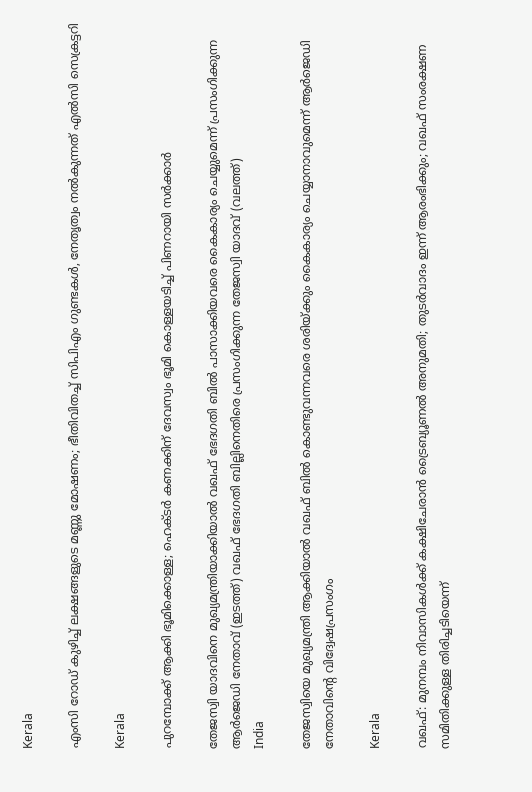Kerala

എംസി റോഡ് കുഴിച്ച് ലക്ഷങ്ങളുടെ മണ്ണു മോഷണം; ഭീതിവിതച്ച് സിപിഎം ഗുണ്ടകള്‍, നേതൃത്വം നല്‍കുന്നത് എല്‍സി സെക്രട്ടറി

Kerala

പുറമ്പോക്ക് ആക്കി ഭൂമിക്കൊള്ള; ഹെക്ടര്‍ കണക്കിന് ദേവസ്വം ഭൂമി കൊള്ളയടിച്ച് പിണറായി സര്‍ക്കാര്‍

തേജസ്വി യാദവിനെ മുഖ്യമന്ത്രിയാക്കിയാല്‍ വഖഫ് ഭേദഗതി ബില്‍ പാസാക്കിയവരെ കൈകാര്യം ചെയ്യുമെന്ന് പ്രസംഗിക്കുന്ന ആര്‍ജെഡി നേതാവ് (ഇടത്ത്) വഖഫ് ഭേദഗതി ബില്ലിനെതിരെ പ്രസംഗിക്കുന്ന തേജസ്വി യാദവ് (വലത്ത്)
India

തേജസ്വിയെ മുഖ്യമന്ത്രി ആക്കിയാല്‍ വഖഫ് ബില്‍ കൊണ്ടുവന്നവരെ ശരിയ്‌ക്കും കൈകാര്യം ചെയ്യാനാവുമെന്ന് ആര്‍ജെഡി നേതാവിന്റെ വിദ്വേഷപ്രസംഗം

Kerala

വഖഫ്: മുനമ്പം നിവാസികള്‍ക്ക് കക്ഷിചേരാന്‍ ട്രൈബ്യൂണല്‍ അനുമതി; തുടര്‍വാദം ഇന്ന് ആരംഭിക്കും; വഖഫ് സംരക്ഷണ സമിതിക്കുള്ള തിരിച്ചടിയെന്ന്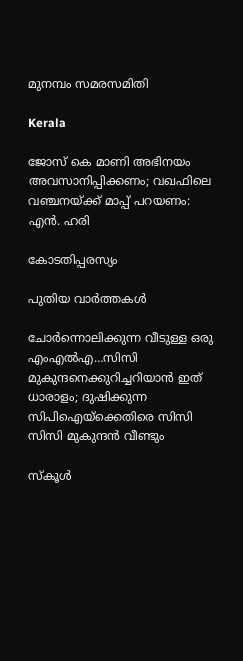മുനമ്പം സമരസമിതി

Kerala

ജോസ് കെ മാണി അഭിനയം അവസാനിപ്പിക്കണം; വഖഫിലെ വഞ്ചനയ്‌ക്ക് മാപ്പ് പറയണം: എൻ. ഹരി

കോടതിപ്പരസ്യം

പുതിയ വാര്‍ത്തകള്‍

ചോര്‍ന്നൊലിക്കുന്ന വീടുള്ള ഒരു എംഎല്‍എ…സിസി മുകുന്ദനെക്കുറിച്ചറിയാന്‍ ഇത് ധാരാളം; ദുഷിക്കുന്ന സിപിഐയ്‌ക്കെതിരെ സിസി സിസി മുകുന്ദന്‍ വീണ്ടും

സ്കൂൾ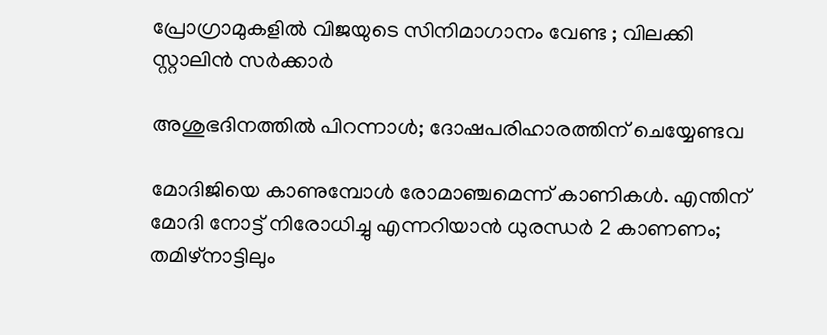പ്രോഗ്രാമുകളിൽ വിജയുടെ സിനിമാഗാനം വേണ്ട ; വിലക്കി സ്റ്റാലിൻ സർക്കാർ

അശുഭദിനത്തിൽ പിറന്നാൾ; ദോഷപരിഹാരത്തിന് ചെയ്യേണ്ടവ

മോദിജിയെ കാണുമ്പോള്‍ രോമാഞ്ചമെന്ന് കാണികള്‍. എന്തിന് മോദി നോട്ട് നിരോധിച്ചു എന്നറിയാന്‍ ധുരന്ധര്‍ 2 കാണണം; തമിഴ്നാട്ടിലും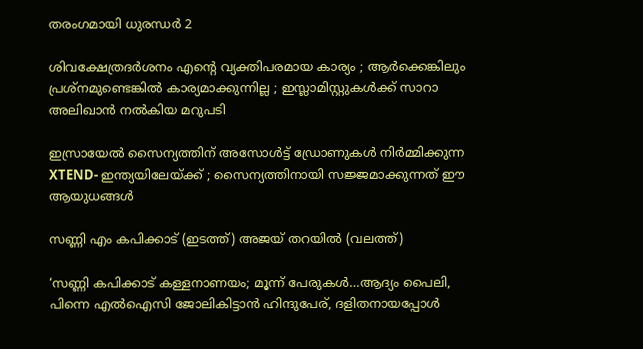തരംഗമായി ധുരന്ധര്‍ 2

ശിവക്ഷേത്രദർശനം എന്റെ വ്യക്തിപരമായ കാര്യം ; ആർക്കെങ്കിലും പ്രശ്‌നമുണ്ടെങ്കിൽ കാര്യമാക്കുന്നില്ല ; ഇസ്ലാമിസ്റ്റുകൾക്ക് സാറാ അലിഖാൻ നൽകിയ മറുപടി

ഇസ്രായേൽ സൈന്യത്തിന് അസോൾട്ട് ഡ്രോണുകൾ നിർമ്മിക്കുന്ന XTEND- ഇന്ത്യയിലേയ്‌ക്ക് ; സൈന്യത്തിനായി സജ്ജമാക്കുന്നത് ഈ ആയുധങ്ങൾ

സണ്ണി എം കപിക്കാട് (ഇടത്ത്) അജയ് തറയില്‍ (വലത്ത്)

‘സണ്ണി കപിക്കാട് കള്ളനാണയം; മൂന്ന് പേരുകള്‍…ആദ്യം പൈലി, പിന്നെ എല്‍ഐസി ജോലികിട്ടാന്‍ ഹിന്ദുപേര്, ദളിതനായപ്പോള്‍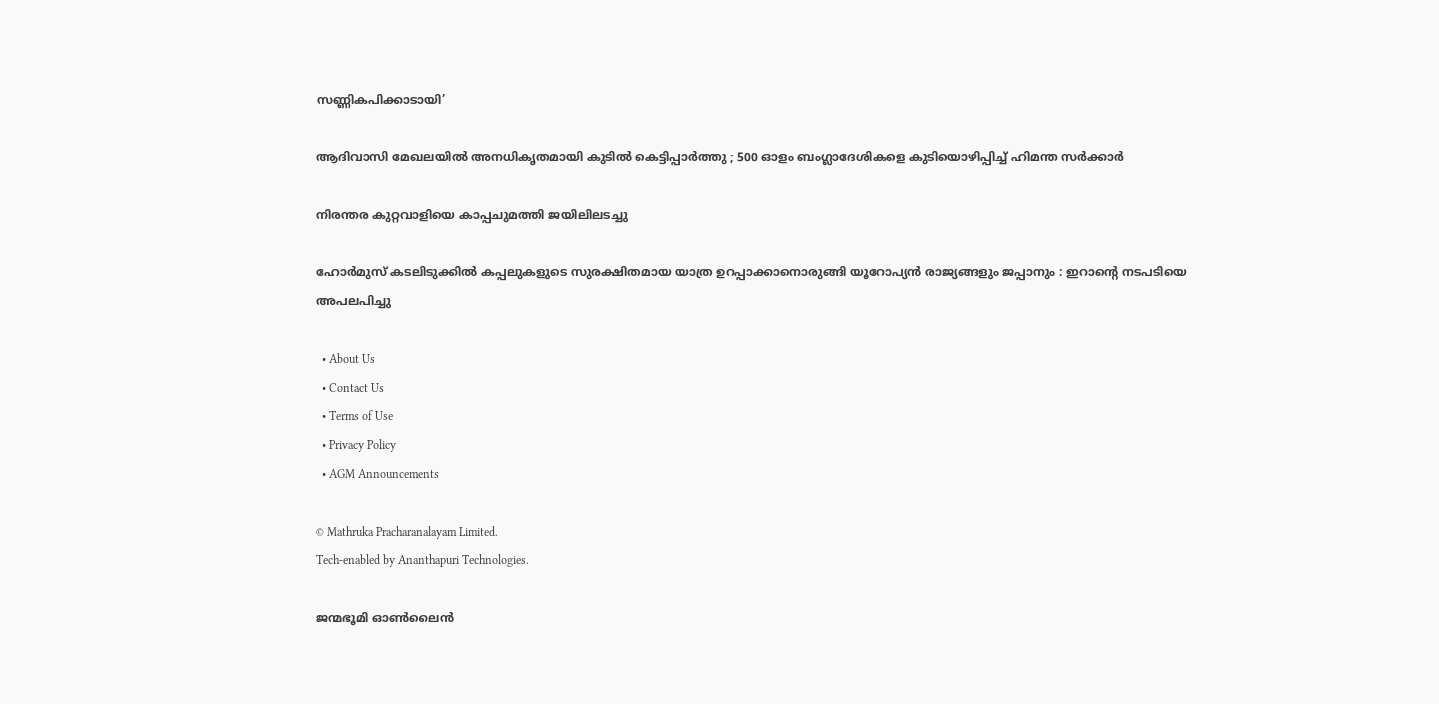സണ്ണികപിക്കാടായി’

ആദിവാസി മേഖലയിൽ അനധികൃതമായി കുടിൽ കെട്ടിപ്പാർത്തു ; 500 ഓളം ബംഗ്ലാദേശികളെ കുടിയൊഴിപ്പിച്ച് ഹിമന്ത സർക്കാർ

നിരന്തര കുറ്റവാളിയെ കാപ്പചുമത്തി ജയിലിലടച്ചു

ഹോർമുസ് കടലിടുക്കിൽ കപ്പലുകളുടെ സുരക്ഷിതമായ യാത്ര ഉറപ്പാക്കാനൊരുങ്ങി യൂറോപ്യൻ രാജ്യങ്ങളും ജപ്പാനും : ഇറാന്റെ നടപടിയെ അപലപിച്ചു

  • About Us
  • Contact Us
  • Terms of Use
  • Privacy Policy
  • AGM Announcements

© Mathruka Pracharanalayam Limited.
Tech-enabled by Ananthapuri Technologies.

ജന്മഭൂമി ഓണ്‍ലൈന്‍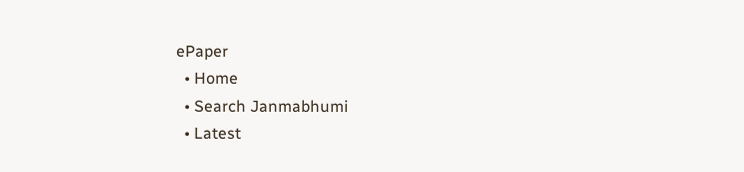ePaper
  • Home
  • Search Janmabhumi
  • Latest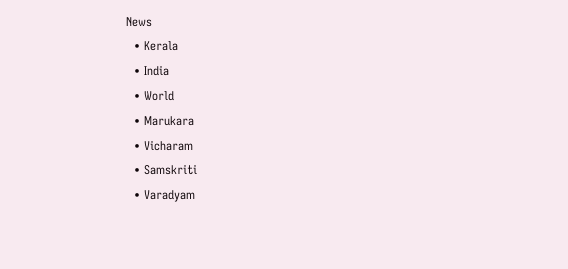News
  • Kerala
  • India
  • World
  • Marukara
  • Vicharam
  • Samskriti
  • Varadyam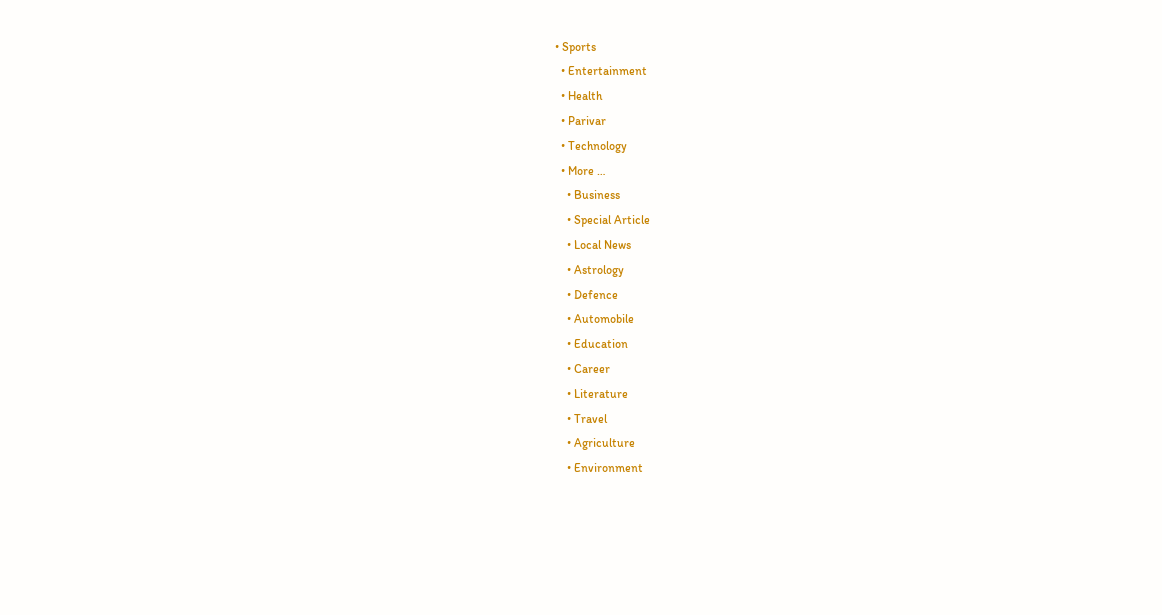• Sports
  • Entertainment
  • Health
  • Parivar
  • Technology
  • More …
    • Business
    • Special Article
    • Local News
    • Astrology
    • Defence
    • Automobile
    • Education
    • Career
    • Literature
    • Travel
    • Agriculture
    • Environment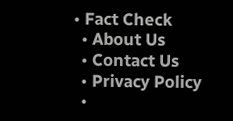• Fact Check
  • About Us
  • Contact Us
  • Privacy Policy
  •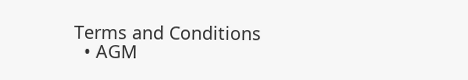Terms and Conditions
  • AGM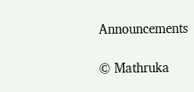Announcements

© Mathruka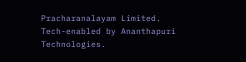Pracharanalayam Limited.
Tech-enabled by Ananthapuri Technologies.